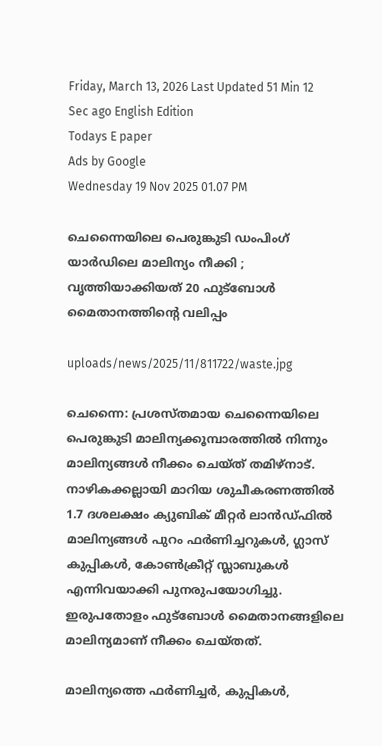Friday, March 13, 2026 Last Updated 51 Min 12 Sec ago English Edition
Todays E paper
Ads by Google
Wednesday 19 Nov 2025 01.07 PM

ചെന്നൈയിലെ പെരുങ്കുടി ഡംപിംഗ് യാര്‍ഡിലെ മാലിന്യം നീക്കി ; വൃത്തിയാക്കിയത് 20 ഫുട്‌ബോള്‍ മൈതാനത്തിന്റെ വലിപ്പം

uploads/news/2025/11/811722/waste.jpg

ചെന്നൈ: പ്രശസ്തമായ ചെന്നൈയിലെ പെരുങ്കുടി മാലിന്യക്കൂമ്പാരത്തില്‍ നിന്നും മാലിന്യങ്ങള്‍ നീക്കം ചെയ്ത് തമിഴ്‌നാട്. നാഴികക്കല്ലായി മാറിയ ശുചീകരണത്തില്‍ 1.7 ദശലക്ഷം ക്യുബിക് മീറ്റര്‍ ലാന്‍ഡ്ഫില്‍ മാലിന്യങ്ങള്‍ പുറം ഫര്‍ണിച്ചറുകള്‍, ഗ്ലാസ് കുപ്പികള്‍, കോണ്‍ക്രീറ്റ് സ്ലാബുകള്‍ എന്നിവയാക്കി പുനരുപയോഗിച്ചു. ഇരുപതോളം ഫുട്‌ബോള്‍ മൈതാനങ്ങളിലെ മാലിന്യമാണ് നീക്കം ചെയ്തത്.

മാലിന്യത്തെ ഫര്‍ണിച്ചര്‍, കുപ്പികള്‍,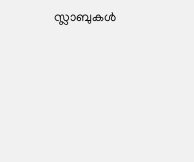സ്ലാബുകള്‍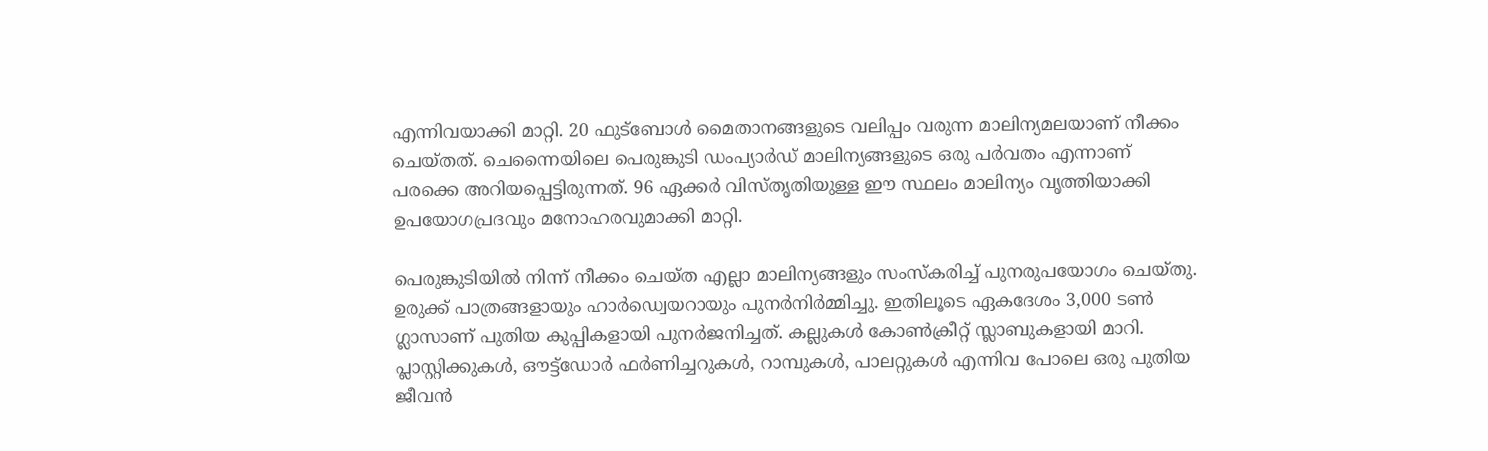എന്നിവയാക്കി മാറ്റി. 20 ഫുട്‌ബോള്‍ മൈതാനങ്ങളുടെ വലിപ്പം വരുന്ന മാലിന്യമലയാണ് നീക്കം ചെയ്തത്. ചെന്നൈയിലെ പെരുങ്കുടി ഡംപ്യാര്‍ഡ് മാലിന്യങ്ങളുടെ ഒരു പര്‍വതം എന്നാണ് പരക്കെ അറിയപ്പെട്ടിരുന്നത്. 96 ഏക്കര്‍ വിസ്തൃതിയുള്ള ഈ സ്ഥലം മാലിന്യം വൃത്തിയാക്കി ഉപയോഗപ്രദവും മനോഹരവുമാക്കി മാറ്റി.

പെരുങ്കുടിയില്‍ നിന്ന് നീക്കം ചെയ്ത എല്ലാ മാലിന്യങ്ങളും സംസ്‌കരിച്ച് പുനരുപയോഗം ചെയ്തു. ഉരുക്ക് പാത്രങ്ങളായും ഹാര്‍ഡ്വെയറായും പുനര്‍നിര്‍മ്മിച്ചു. ഇതിലൂടെ ഏകദേശം 3,000 ടണ്‍ ഗ്ലാസാണ് പുതിയ കുപ്പികളായി പുനര്‍ജനിച്ചത്. കല്ലുകള്‍ കോണ്‍ക്രീറ്റ് സ്ലാബുകളായി മാറി. പ്ലാസ്റ്റിക്കുകള്‍, ഔട്ട്‌ഡോര്‍ ഫര്‍ണിച്ചറുകള്‍, റാമ്പുകള്‍, പാലറ്റുകള്‍ എന്നിവ പോലെ ഒരു പുതിയ ജീവന്‍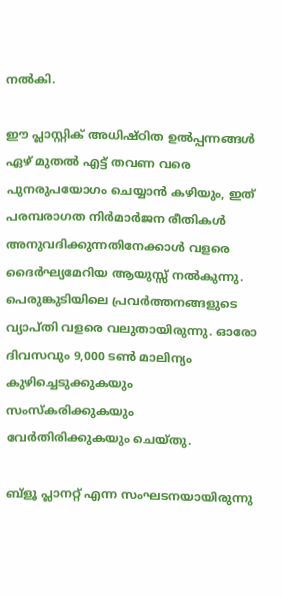നല്‍കി.

ഈ പ്ലാസ്റ്റിക് അധിഷ്ഠിത ഉല്‍പ്പന്നങ്ങള്‍ ഏഴ് മുതല്‍ എട്ട് തവണ വരെ പുനരുപയോഗം ചെയ്യാന്‍ കഴിയും, ഇത് പരമ്പരാഗത നിര്‍മാര്‍ജന രീതികള്‍ അനുവദിക്കുന്നതിനേക്കാള്‍ വളരെ ദൈര്‍ഘ്യമേറിയ ആയുസ്സ് നല്‍കുന്നു. പെരുങ്കുടിയിലെ പ്രവര്‍ത്തനങ്ങളുടെ വ്യാപ്തി വളരെ വലുതായിരുന്നു. ഓരോ ദിവസവും 9,000 ടണ്‍ മാലിന്യം കുഴിച്ചെടുക്കുകയും സംസ്‌കരിക്കുകയും വേര്‍തിരിക്കുകയും ചെയ്തു.

ബ്‌ളൂ പ്ലാനറ്റ് എന്ന സംഘടനയായിരുന്നു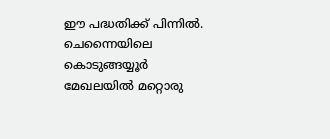ഈ പദ്ധതിക്ക് പിന്നില്‍. ചെന്നൈയിലെ കൊടുങ്ങയ്യൂര്‍ മേഖലയില്‍ മറ്റൊരു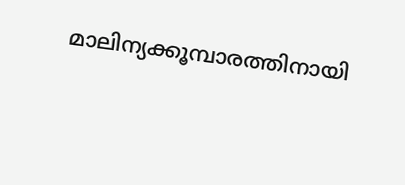മാലിന്യക്കൂമ്പാരത്തിനായി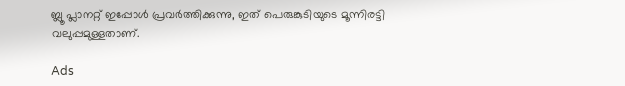ബ്ലൂ പ്ലാനറ്റ് ഇപ്പോള്‍ പ്രവര്‍ത്തിക്കുന്നു, ഇത് പെരുങ്കുടിയുടെ മൂന്നിരട്ടി വലുപ്പമുള്ളതാണ്.

Ads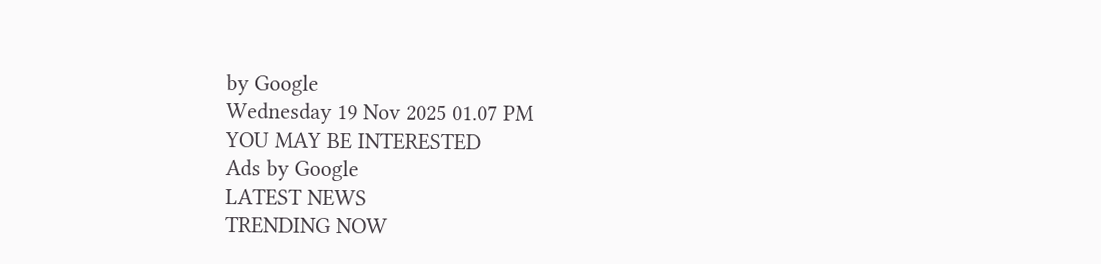by Google
Wednesday 19 Nov 2025 01.07 PM
YOU MAY BE INTERESTED
Ads by Google
LATEST NEWS
TRENDING NOW